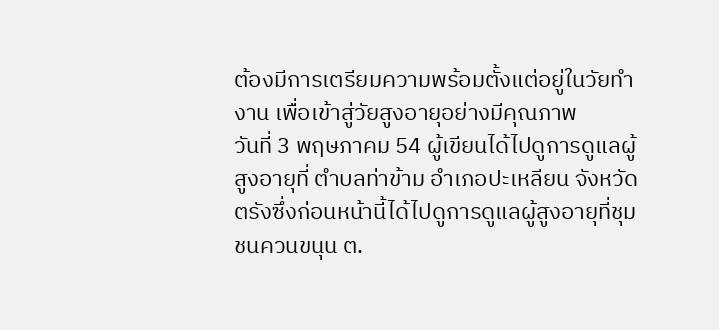ต้องมีการเตรียมความพร้อมตั้งแต่อยู่ในวัยทำงาน เพื่อเข้าสู่วัยสูงอายุอย่างมีคุณภาพ
วันที่ 3 พฤษภาคม 54 ผู้เขียนได้ไปดูการดูแลผู้สูงอายุที่ ตำบลท่าข้าม อำเภอปะเหลียน จังหวัดตรังซึ่งก่อนหน้านี้ได้ไปดูการดูแลผู้สูงอายุที่ชุมชนควนขนุน ต.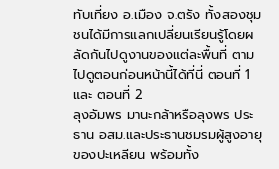ทับเที่ยง อ.เมือง จ.ตรัง ทั้งสองชุมชนได้มีการแลกเปลี่ยนเรียนรู้โดยผลัดกันไปดูงานของแต่ละพื้นที่ ตามไปดูตอนก่อนหน้านี้ได้ที่นี่ ตอนที่ 1 และ ตอนที่ 2
ลุงอัมพร มานะกล้าหรือลุงพร ประธาน อสม.และประธานชมรมผู้สูงอายุของปะเหลียน พร้อมทั้ง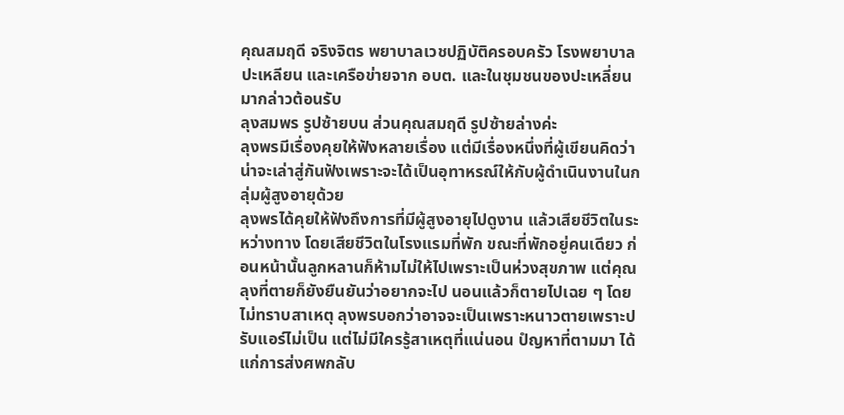คุณสมฤดี จริงจิตร พยาบาลเวชปฏิบัติครอบครัว โรงพยาบาลปะเหลียน และเครือข่ายจาก อบต. และในชุมชนของปะเหลี่ยนมากล่าวต้อนรับ
ลุงสมพร รูปซ้ายบน ส่วนคุณสมฤดี รูปซ้ายล่างค่ะ
ลุงพรมีเรื่องคุยให้ฟังหลายเรื่อง แต่มีเรื่องหนึ่งที่ผู้เขียนคิดว่าน่าจะเล่าสู่กันฟังเพราะจะได้เป็นอุทาหรณ์ให้กับผู้ดำเนินงานในกลุ่มผู้สูงอายุด้วย
ลุงพรได้คุยให้ฟังถึงการที่มีผู้สูงอายุไปดูงาน แล้วเสียชีวิตในระหว่างทาง โดยเสียชีวิตในโรงแรมที่พัก ขณะที่พักอยู่คนเดียว ก่อนหน้านั้นลูกหลานก็ห้ามไม่ให้ไปเพราะเป็นห่วงสุขภาพ แต่คุณลุงที่ตายก็ยังยืนยันว่าอยากจะไป นอนแล้วก็ตายไปเฉย ๆ โดยไม่ทราบสาเหตุ ลุงพรบอกว่าอาจจะเป็นเพราะหนาวตายเพราะปรับแอร์ไม่เป็น แต่ไม่มีใครรู้สาเหตุที่แน่นอน ปํญหาที่ตามมา ได้แก่การส่งศพกลับ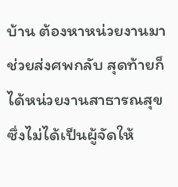บ้าน ต้องหาหน่วยงานมาช่วยส่งศพกลับ สุดท้ายก็ได้หน่วยงานสาธารณสุขซึ่งไม่ได้เป็นผู้จัดให้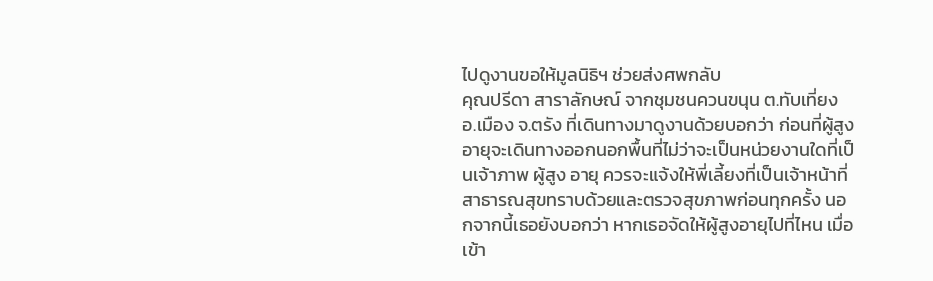ไปดูงานขอให้มูลนิธิฯ ช่วยส่งศพกลับ
คุณปรีดา สาราลักษณ์ จากชุมชนควนขนุน ต.ทับเที่ยง อ.เมือง จ.ตรัง ที่เดินทางมาดูงานด้วยบอกว่า ก่อนที่ผู้สูงอายุจะเดินทางออกนอกพื้นที่ไม่ว่าจะเป็นหน่วยงานใดที่เป็นเจ้าภาพ ผู้สูง อายุ ควรจะแจ้งให้พี่เลี้ยงที่เป็นเจ้าหน้าที่สาธารณสุขทราบด้วยและตรวจสุขภาพก่อนทุกครั้ง นอกจากนี้เธอยังบอกว่า หากเธอจัดให้ผู้สูงอายุไปที่ไหน เมื่อเข้า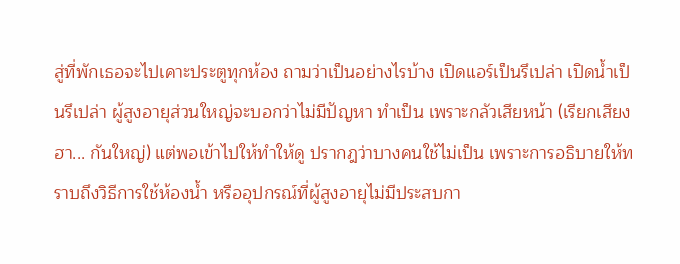สู่ที่พักเธอจะไปเคาะประตูทุกห้อง ถามว่าเป็นอย่างไรบ้าง เปิดแอร์เป็นรึเปล่า เปิดน้ำเป็นรึเปล่า ผู้สูงอายุส่วนใหญ่จะบอกว่าไม่มีปัญหา ทำเป็น เพราะกลัวเสียหน้า (เรียกเสียง ฮา... กันใหญ่) แต่พอเข้าไปให้ทำให้ดู ปรากฎว่าบางคนใช้ไม่เป็น เพราะการอธิบายให้ทราบถึงวิธีการใช้ห้องน้ำ หรืออุปกรณ์ที่ผู้สูงอายุไม่มีประสบกา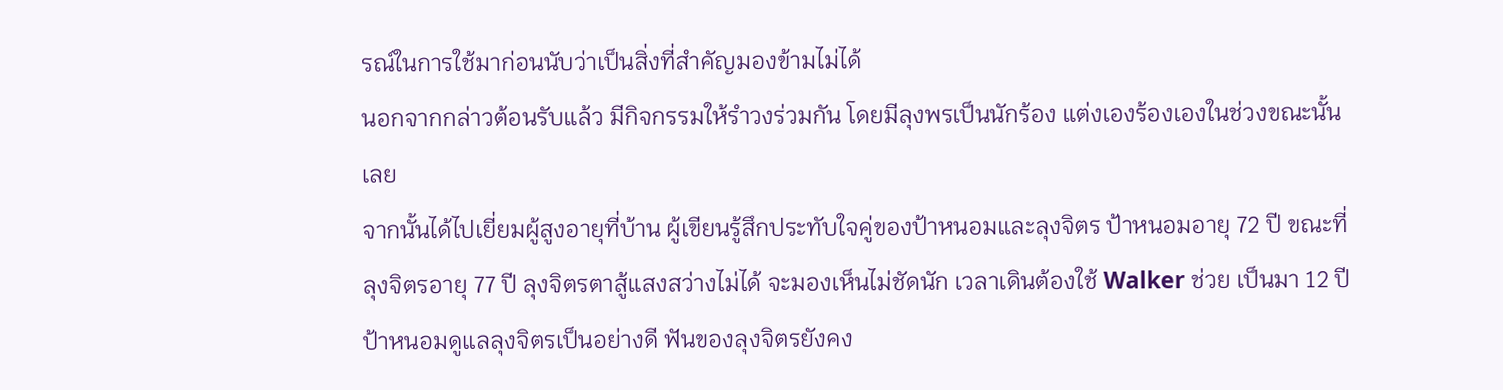รณ์ในการใช้มาก่อนนับว่าเป็นสิ่งที่สำคัญมองข้ามไม่ได้
นอกจากกล่าวต้อนรับแล้ว มีกิจกรรมให้รำวงร่วมกัน โดยมีลุงพรเป็นนักร้อง แต่งเองร้องเองในช่วงขณะนั้นเลย
จากนั้นได้ไปเยี่ยมผู้สูงอายุที่บ้าน ผู้เขียนรู้สึกประทับใจคู่ของป้าหนอมและลุงจิตร ป้าหนอมอายุ 72 ปี ขณะที่ลุงจิตรอายุ 77 ปี ลุงจิตรตาสู้แสงสว่างไม่ได้ จะมองเห็นไม่ชัดนัก เวลาเดินต้องใช้ Walker ช่วย เป็นมา 12 ปี ป้าหนอมดูแลลุงจิตรเป็นอย่างดี ฟันของลุงจิตรยังคง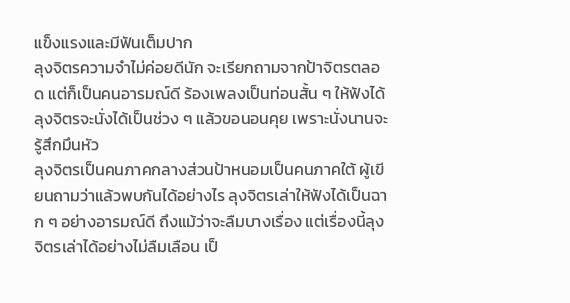แข็งแรงและมีฟันเต็มปาก
ลุงจิตรความจำไม่ค่อยดีนัก จะเรียกถามจากป้าจิตรตลอด แต่ก็เป็นคนอารมณ์ดี ร้องเพลงเป็นท่อนสั้น ๆ ให้ฟังได้ ลุงจิตรจะนั่งได้เป็นช่วง ๆ แล้วขอนอนคุย เพราะนั่งนานจะรู้สึกมึนหัว
ลุงจิตรเป็นคนภาคกลางส่วนป้าหนอมเป็นคนภาคใต้ ผู้เขียนถามว่าแล้วพบกันได้อย่างไร ลุงจิตรเล่าให้ฟังได้เป็นฉาก ๆ อย่างอารมณ์ดี ถึงแม้ว่าจะลืมบางเรื่อง แต่เรื่องนี้ลุงจิตรเล่าได้อย่างไม่ลืมเลือน เป็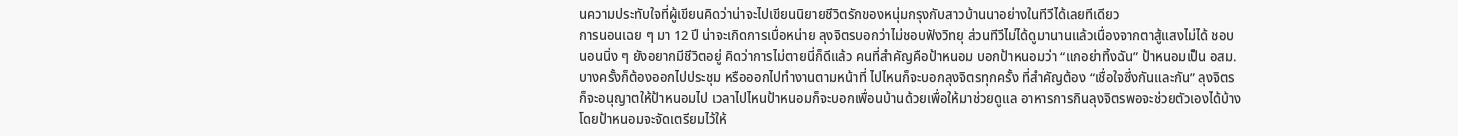นความประทับใจที่ผู้เขียนคิดว่าน่าจะไปเขียนนิยายชีวิตรักของหนุ่มกรุงกับสาวบ้านนาอย่างในทีวีได้เลยทีเดียว
การนอนเฉย ๆ มา 12 ปี น่าจะเกิดการเบื่อหน่าย ลุงจิตรบอกว่าไม่ชอบฟังวิทยุ ส่วนทีวีไม่ได้ดูมานานแล้วเนื่องจากตาสู้แสงไม่ได้ ชอบนอนนิ่ง ๆ ยังอยากมีชีวิตอยู่ คิดว่าการไม่ตายนี่ก็ดีแล้ว คนที่สำคัญคือป้าหนอม บอกป้าหนอมว่า “แกอย่าทิ้งฉัน” ป้าหนอมเป็น อสม. บางครั้งก็ต้องออกไปประชุม หรือออกไปทำงานตามหน้าที่ ไปไหนก็จะบอกลุงจิตรทุกครั้ง ที่สำคัญต้อง “เชื่อใจซึ่งกันและกัน” ลุงจิตรก็จะอนุญาตให้ป้าหนอมไป เวลาไปไหนป้าหนอมก็จะบอกเพื่อนบ้านด้วยเพื่อให้มาช่วยดูแล อาหารการกินลุงจิตรพอจะช่วยตัวเองได้บ้าง โดยป้าหนอมจะจัดเตรียมไว้ให้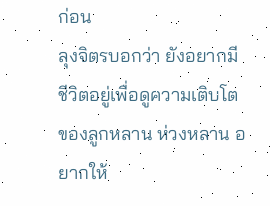ก่อน
ลุงจิตรบอกว่า ยังอยากมีชีวิตอยู่เพื่อดูความเติบโตของลูกหลาน ห่วงหลาน อยากให้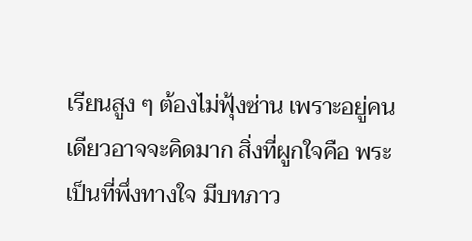เรียนสูง ๆ ต้องไม่ฟุ้งซ่าน เพราะอยู่คนเดียวอาจจะคิดมาก สิ่งที่ผูกใจคือ พระ เป็นที่พึ่งทางใจ มีบทภาว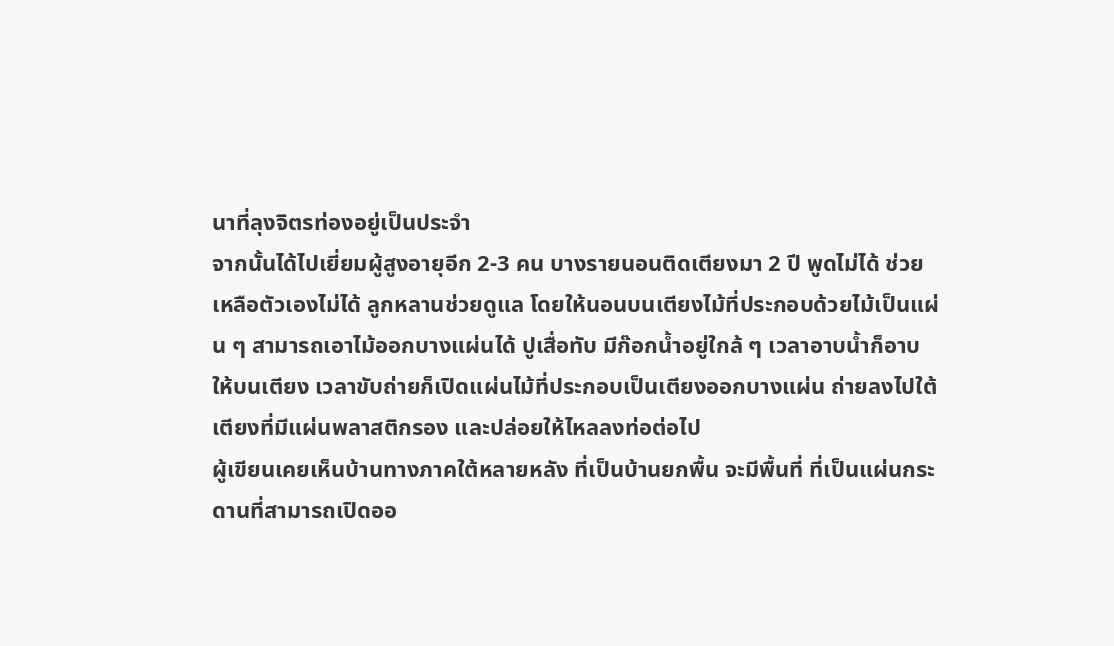นาที่ลุงจิตรท่องอยู่เป็นประจำ
จากนั้นได้ไปเยี่ยมผู้สูงอายุอีก 2-3 คน บางรายนอนติดเตียงมา 2 ปี พูดไม่ได้ ช่วยเหลือตัวเองไม่ได้ ลูกหลานช่วยดูแล โดยให้นอนบนเตียงไม้ที่ประกอบด้วยไม้เป็นแผ่น ๆ สามารถเอาไม้ออกบางแผ่นได้ ปูเสื่อทับ มีก๊อกน้ำอยู่ใกล้ ๆ เวลาอาบน้ำก็อาบให้บนเตียง เวลาขับถ่ายก็เปิดแผ่นไม้ที่ประกอบเป็นเตียงออกบางแผ่น ถ่ายลงไปใต้เตียงที่มีแผ่นพลาสติกรอง และปล่อยให้ไหลลงท่อต่อไป
ผู้เขียนเคยเห็นบ้านทางภาคใต้หลายหลัง ที่เป็นบ้านยกพื้น จะมีพื้นที่ ที่เป็นแผ่นกระดานที่สามารถเปิดออ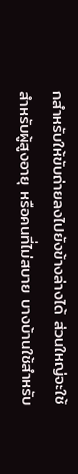กสำหรับให้ขับถ่ายลงไปยังข้างล่างได้ ส่วนใหญ่จะใช้สำหรับผู้สูงอายุ หรือคนที่ไม่สบาย บางบ้านใช้สำหรับ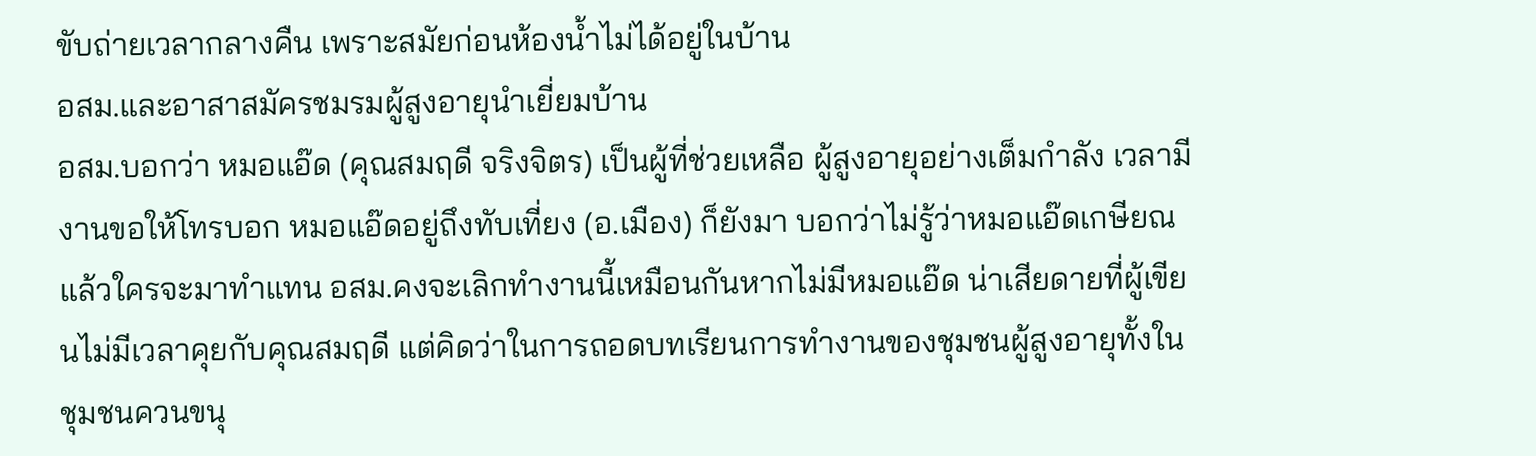ขับถ่ายเวลากลางคืน เพราะสมัยก่อนห้องน้ำไม่ได้อยู่ในบ้าน
อสม.และอาสาสมัครชมรมผู้สูงอายุนำเยี่ยมบ้าน
อสม.บอกว่า หมอแอ๊ด (คุณสมฤดี จริงจิตร) เป็นผู้ที่ช่วยเหลือ ผู้สูงอายุอย่างเต็มกำลัง เวลามีงานขอให้โทรบอก หมอแอ๊ดอยู่ถึงทับเที่ยง (อ.เมือง) ก็ยังมา บอกว่าไม่รู้ว่าหมอแอ๊ดเกษียณแล้วใครจะมาทำแทน อสม.คงจะเลิกทำงานนี้เหมือนกันหากไม่มีหมอแอ๊ด น่าเสียดายที่ผู้เขียนไม่มีเวลาคุยกับคุณสมฤดี แต่คิดว่าในการถอดบทเรียนการทำงานของชุมชนผู้สูงอายุทั้งในชุมชนควนขนุ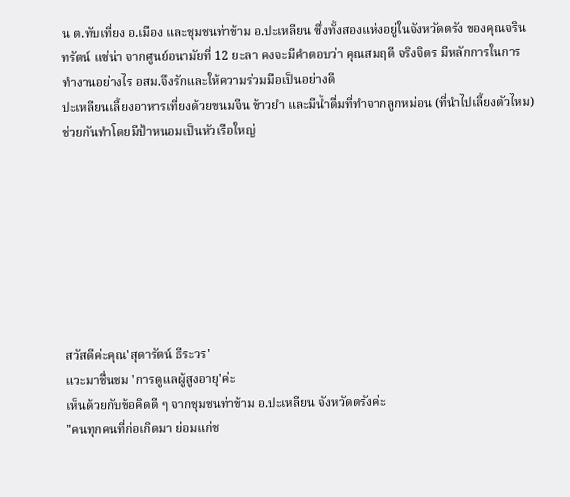น ต.ทับเที่ยง อ.เมือง และชุมชนท่าข้าม อ.ปะเหลียน ซึ่งทั้งสองแห่งอยู่ในจังหวัดตรัง ของคุณจรินทรัตน์ แซ่น่า จากศูนย์อนามัยที่ 12 ยะลา คงจะมีคำตอบว่า คุณสมฤดี จริงจิตร มีหลักการในการทำงานอย่างไร อสม.จึงรักและให้ความร่วมมือเป็นอย่างดี
ปะเหลียนเลี้ยงอาหารเที่ยงด้วยขนมจีน ข้าวยำ และมีน้ำดื่มที่ทำจากลูกหม่อน (ที่นำไปเลี้ยงตัวไหม) ช่วยกันทำโดยมีป้าหนอมเป็นหัวเรือใหญ่








สวัสดีค่ะคุณ'สุดารัตน์ ธีระวร'
แวะมาชื่นชม 'การดูแลผู้สูงอายุ'ค่ะ
เห็นด้วยกับข้อคิดดี ๆ จากชุมชนท่าข้าม อ.ปะเหลียน จังหวัดตรังค่ะ
"คนทุกคนที่ก่อเกิดมา ย่อมแก่ช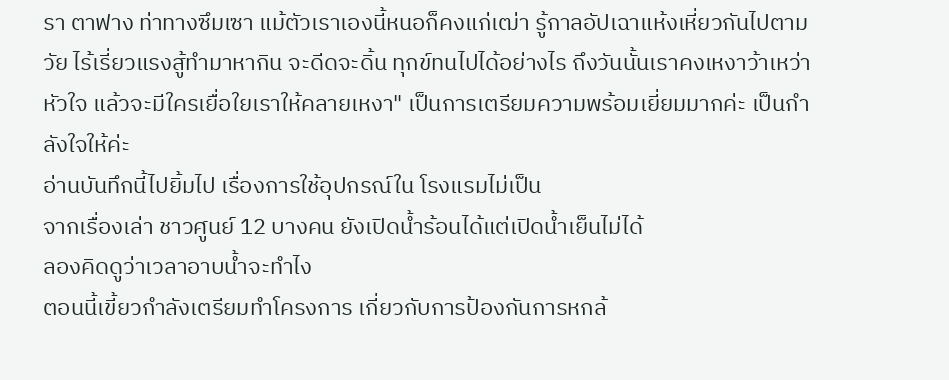รา ตาฟาง ท่าทางซึมเซา แม้ตัวเราเองนี้หนอก็คงแก่เฒ่า รู้กาลอัปเฉาแห้งเหี่ยวกันไปตามวัย ไร้เรี่ยวแรงสู้ทำมาหากิน จะดีดจะดิ้น ทุกข์ทนไปได้อย่างไร ถึงวันนั้นเราคงเหงาว้าเหว่าหัวใจ แล้วจะมีใครเยื่อใยเราให้คลายเหงา" เป็นการเตรียมความพร้อมเยี่ยมมากค่ะ เป็นกำลังใจให้ค่ะ
อ่านบันทึกนี้ไปยิ้มไป เรื่องการใช้อุปกรณ์ใน โรงแรมไม่เป็น
จากเรื่องเล่า ชาวศูนย์ 12 บางคน ยังเปิดน้ำร้อนได้แต่เปิดน้ำเย็นไม่ได้
ลองคิดดูว่าเวลาอาบน้ำจะทำไง
ตอนนี้เขี้ยวกำลังเตรียมทำโครงการ เกี่ยวกับการป้องกันการหกล้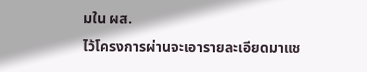มใน ผส.
ไว้โครงการผ่านจะเอารายละเอียดมาแช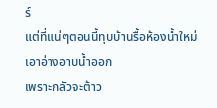ร์
แต่ที่แน่ๆตอนนี้ทุบบ้านรื้อห้องน้ำใหม่
เอาอ่างอาบน้ำออก
เพราะกลัวจะต้าว